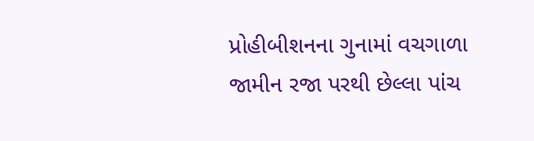પ્રોહીબીશનના ગુનામાં વચગાળા જામીન રજા પરથી છેલ્લા પાંચ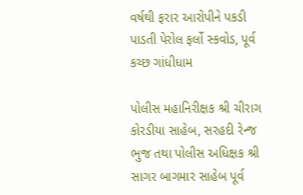વર્ષથી ફરાર આરોપીને પકડી પાડતી પેરોલ ફર્લો સ્કવોડ, પૂર્વ કચ્છ ગાંધીધામ

પોલીસ મહાનિરીક્ષક શ્રી ચીરાગ કોરડીયા સાહેબ, સરહદી રેન્જ ભુજ તથા પોલીસ અધિક્ષક શ્રી સાગર બાગમાર સાહેબ પૂર્વ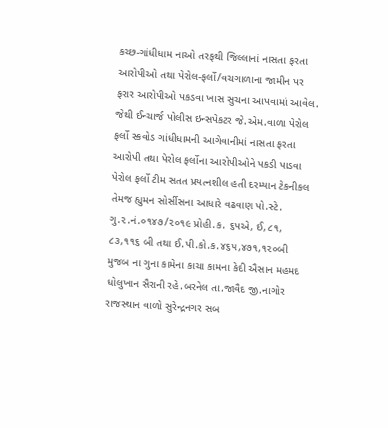કચ્છ-ગાંધીધામ નાઓ તરફથી જિલ્લાનાં નાસતા ફરતા આરોપીઓ તથા પેરોલ-ફર્લો/વચગાળાના જામીન પર ફરાર આરોપીઓ પકડવા ખાસ સુચના આપવામાં આવેલ.
જેથી ઈન્ચાર્જ પોલીસ ઇન્સપેકટર જે.એમ.વાળા પેરોલ ફર્લો સ્કવોડ ગાંધીધામની આગેવાનીમાં નાસતા ફરતા આરોપી તથા પેરોલ ફર્લોના આરોપીઓને પકડી પાડવા પેરોલ ફર્લો ટીમ સતત પ્રયત્નશીલ હતી દરમ્યાન ટેકનીકલ તેમજ હ્યુમન સોર્સીસના આધારે વઢવાણ પો.સ્ટે. ગુ.૨.નં.૦૧૪૭/૨૦૧૯ પ્રોહી.ક. ૬પએ, ઈ,૮૧, ૮૩,૧૧૬ બી તથા ઈ.પી.કો.ક.૪૬૫,૪૭૧,૧૨૦બી મુજબ ના ગુના કામેના કાચા કામના કેદી ઐસાન મહમદ ધોલુખાન સૈરાની રહે.બરનેલ તા.જાવૈદ જી.નાગોર રાજસ્થાન વાળો સુરેન્દ્રનગર સબ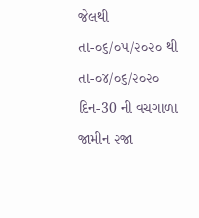જેલથી તા-૦૬/૦૫/૨૦૨૦ થી તા-૦૪/૦૬/૨૦૨૦ દિન-30 ની વચગાળા જામીન ૨જા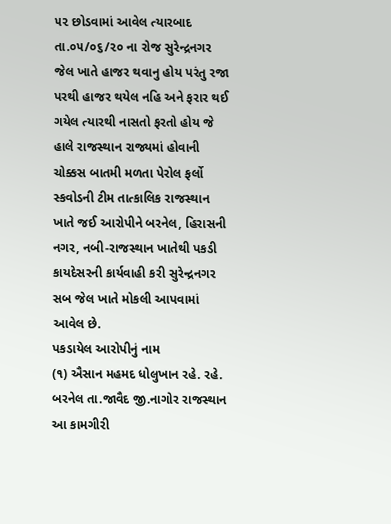૫૨ છોડવામાં આવેલ ત્યારબાદ તા.૦૫/૦૬/૨૦ ના રોજ સુરેન્દ્રનગર જેલ ખાતે હાજર થવાનુ હોય પરંતુ રજા પરથી હાજર થયેલ નહિ અને ફરાર થઈ ગયેલ ત્યારથી નાસતો ફરતો હોય જે હાલે રાજસ્થાન રાજ્યમાં હોવાની ચોક્કસ બાતમી મળતા પેરોલ ફર્લો સ્કવોડની ટીમ તાત્કાલિક રાજસ્થાન ખાતે જઈ આરોપીને બરનેલ, હિરાસની નગર, નબી-રાજસ્થાન ખાતેથી પકડી કાયદેસરની કાર્યવાહી કરી સુરેન્દ્રનગર સબ જેલ ખાતે મોકલી આપવામાં આવેલ છે.
પકડાયેલ આરોપીનું નામ
(૧) ઐસાન મહમદ ધોલુખાન રહે. રહે. બરનેલ તા.જાવૈદ જી.નાગોર રાજસ્થાન
આ કામગીરી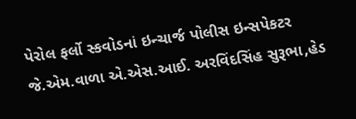પેરોલ ફર્લો સ્કવોડનાં ઇન્ચાર્જ પોલીસ ઇન્સપેકટર જે.એમ.વાળા એ.એસ.આઈ. અરવિંદસિંહ સુરૂભા,હેડ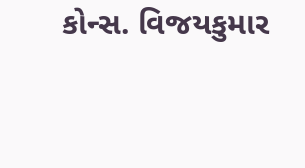કોન્સ. વિજયકુમાર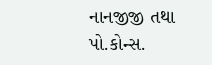નાનજીજી તથા પો.કોન્સ.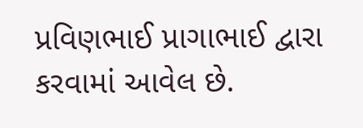પ્રવિણભાઈ પ્રાગાભાઈ દ્વારા કરવામાં આવેલ છે.